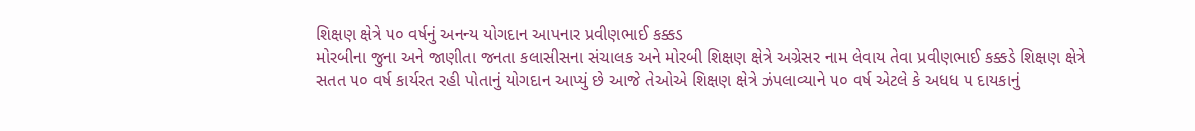શિક્ષણ ક્ષેત્રે ૫૦ વર્ષનું અનન્ય યોગદાન આપનાર પ્રવીણભાઈ કક્કડ
મોરબીના જુના અને જાણીતા જનતા કલાસીસના સંચાલક અને મોરબી શિક્ષણ ક્ષેત્રે અગ્રેસર નામ લેવાય તેવા પ્રવીણભાઈ કક્કડે શિક્ષણ ક્ષેત્રે સતત ૫૦ વર્ષ કાર્યરત રહી પોતાનું યોગદાન આપ્યું છે આજે તેઓએ શિક્ષણ ક્ષેત્રે ઝંપલાવ્યાને ૫૦ વર્ષ એટલે કે અધધ ૫ દાયકાનું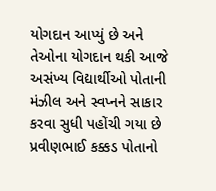યોગદાન આપ્યું છે અને તેઓના યોગદાન થકી આજે અસંખ્ય વિદ્યાર્થીઓ પોતાની મંઝીલ અને સ્વપ્નને સાકાર કરવા સુધી પહોંચી ગયા છે
પ્રવીણભાઈ કક્કડ પોતાનો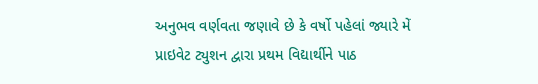અનુભવ વર્ણવતા જણાવે છે કે વર્ષો પહેલાં જ્યારે મેં પ્રાઇવેટ ટ્યુશન દ્વારા પ્રથમ વિદ્યાર્થીને પાઠ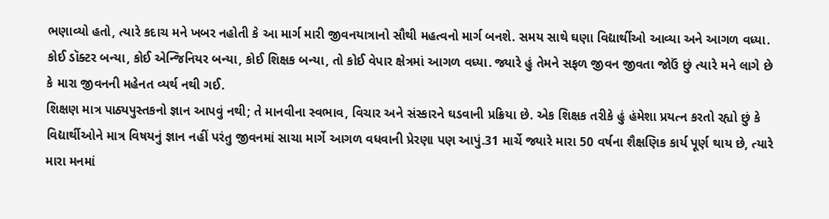ભણાવ્યો હતો, ત્યારે કદાચ મને ખબર નહોતી કે આ માર્ગ મારી જીવનયાત્રાનો સૌથી મહત્વનો માર્ગ બનશે. સમય સાથે ઘણા વિદ્યાર્થીઓ આવ્યા અને આગળ વધ્યા. કોઈ ડૉક્ટર બન્યા, કોઈ એન્જિનિયર બન્યા, કોઈ શિક્ષક બન્યા, તો કોઈ વેપાર ક્ષેત્રમાં આગળ વધ્યા. જ્યારે હું તેમને સફળ જીવન જીવતા જોઉં છું ત્યારે મને લાગે છે કે મારા જીવનની મહેનત વ્યર્થ નથી ગઈ.
શિક્ષણ માત્ર પાઠ્યપુસ્તકનો જ્ઞાન આપવું નથી; તે માનવીના સ્વભાવ, વિચાર અને સંસ્કારને ઘડવાની પ્રક્રિયા છે. એક શિક્ષક તરીકે હું હંમેશા પ્રયત્ન કરતો રહ્યો છું કે વિદ્યાર્થીઓને માત્ર વિષયનું જ્ઞાન નહીં પરંતુ જીવનમાં સાચા માર્ગે આગળ વધવાની પ્રેરણા પણ આપું.31 માર્ચે જ્યારે મારા 50 વર્ષના શૈક્ષણિક કાર્ય પૂર્ણ થાય છે, ત્યારે મારા મનમાં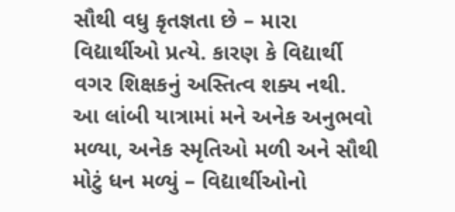સૌથી વધુ કૃતજ્ઞતા છે – મારા વિદ્યાર્થીઓ પ્રત્યે. કારણ કે વિદ્યાર્થી વગર શિક્ષકનું અસ્તિત્વ શક્ય નથી.
આ લાંબી યાત્રામાં મને અનેક અનુભવો મળ્યા, અનેક સ્મૃતિઓ મળી અને સૌથી મોટું ધન મળ્યું – વિદ્યાર્થીઓનો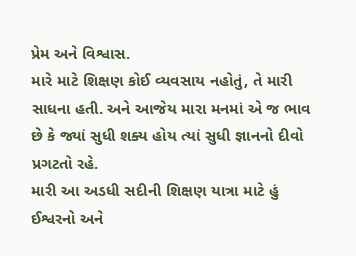પ્રેમ અને વિશ્વાસ.
મારે માટે શિક્ષણ કોઈ વ્યવસાય નહોતું, તે મારી સાધના હતી. અને આજેય મારા મનમાં એ જ ભાવ છે કે જ્યાં સુધી શક્ય હોય ત્યાં સુધી જ્ઞાનનો દીવો પ્રગટતો રહે.
મારી આ અડધી સદીની શિક્ષણ યાત્રા માટે હું ઈશ્વરનો અને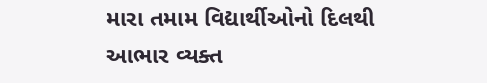મારા તમામ વિદ્યાર્થીઓનો દિલથી આભાર વ્યક્ત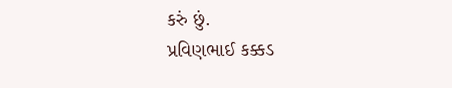કરું છું.
પ્રવિણભાઈ કક્કડ